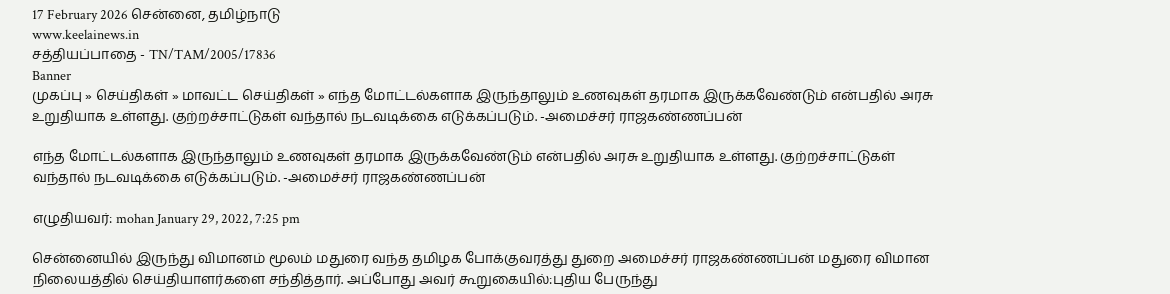17 February 2026 சென்னை, தமிழ்நாடு
www.keelainews.in
சத்தியப்பாதை - TN/TAM/2005/17836
Banner
முகப்பு » செய்திகள் » மாவட்ட செய்திகள் » எந்த மோட்டல்களாக இருந்தாலும் உணவுகள் தரமாக இருக்கவேண்டும் என்பதில் அரசு உறுதியாக உள்ளது. குற்றச்சாட்டுகள் வந்தால் நடவடிக்கை எடுக்கப்படும். -அமைச்சர் ராஜகண்ணப்பன்

எந்த மோட்டல்களாக இருந்தாலும் உணவுகள் தரமாக இருக்கவேண்டும் என்பதில் அரசு உறுதியாக உள்ளது. குற்றச்சாட்டுகள் வந்தால் நடவடிக்கை எடுக்கப்படும். -அமைச்சர் ராஜகண்ணப்பன்

எழுதியவர்: mohan January 29, 2022, 7:25 pm

சென்னையில் இருந்து விமானம் மூலம் மதுரை வந்த தமிழக போக்குவரத்து துறை அமைச்சர் ராஜகண்ணப்பன் மதுரை விமான நிலையத்தில் செய்தியாளர்களை சந்தித்தார். அப்போது அவர் கூறுகையில்:புதிய பேருந்து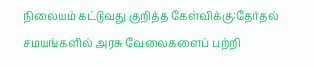நிலையம் கட்டுவது குறித்த கேள்விக்கு:தேர்தல் சமயங்களில் அரசு வேலைகளைப் பற்றி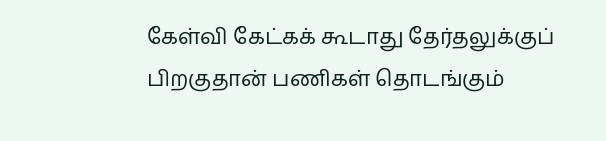கேள்வி கேட்கக் கூடாது தேர்தலுக்குப் பிறகுதான் பணிகள் தொடங்கும்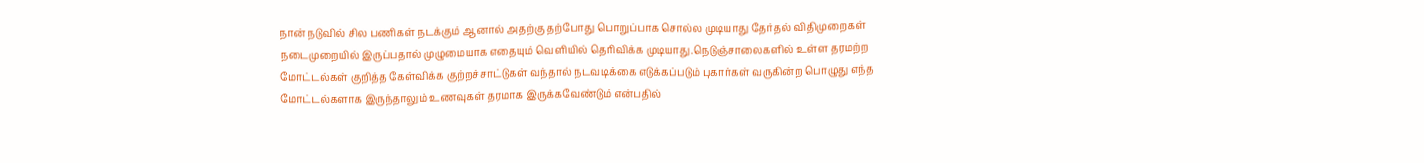நான் நடுவில் சில பணிகள் நடக்கும் ஆனால் அதற்கு தற்போது பொறுப்பாக சொல்ல முடியாது தேர்தல் விதிமுறைகள் நடைமுறையில் இருப்பதால் முழுமையாக எதையும் வெளியில் தெரிவிக்க முடியாது.நெடுஞ்சாலைகளில் உள்ள தரமற்ற மோட்டல்கள் குறித்த கேள்விக்க குற்றச்சாட்டுகள் வந்தால் நடவடிக்கை எடுக்கப்படும் புகார்கள் வருகின்ற பொழுது எந்த மோட்டல்களாக இருந்தாலும் உணவுகள் தரமாக இருக்கவேண்டும் என்பதில்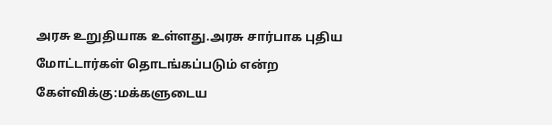அரசு உறுதியாக உள்ளது.அரசு சார்பாக புதிய மோட்டார்கள் தொடங்கப்படும் என்ற கேள்விக்கு:மக்களுடைய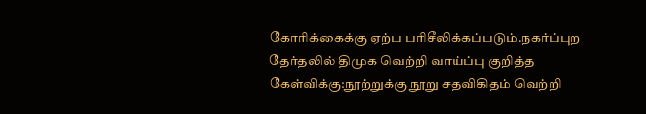கோரிக்கைக்கு ஏற்ப பரிசீலிக்கப்படும்.நகர்ப்புற தேர்தலில் திமுக வெற்றி வாய்ப்பு குறித்த கேள்விக்கு:நூற்றுக்கு நூறு சதவிகிதம் வெற்றி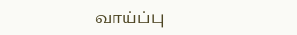வாய்ப்பு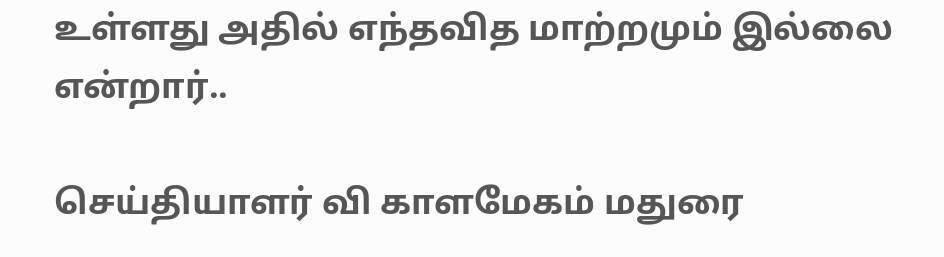உள்ளது அதில் எந்தவித மாற்றமும் இல்லை என்றார்..

செய்தியாளர் வி காளமேகம் மதுரை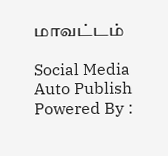மாவட்டம்

Social Media Auto Publish Powered By :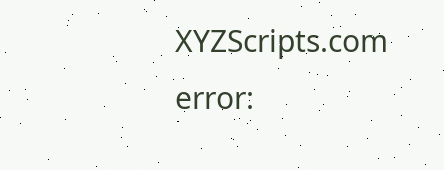XYZScripts.com
error: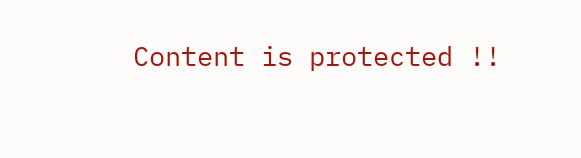Content is protected !!